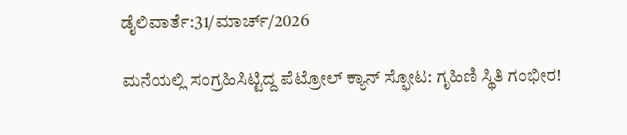ಡೈಲಿವಾರ್ತೆ:31/ಮಾರ್ಚ್/2026

ಮನೆಯಲ್ಲಿ ಸಂಗ್ರಹಿಸಿಟ್ಟಿದ್ದ ಪೆಟ್ರೋಲ್ ಕ್ಯಾನ್ ಸ್ಫೋಟ: ಗೃಹಿಣಿ ಸ್ಥಿತಿ ಗಂಭೀರ!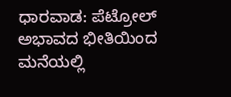ಧಾರವಾಡ: ಪೆಟ್ರೋಲ್ ಅಭಾವದ ಭೀತಿಯಿಂದ ಮನೆಯಲ್ಲಿ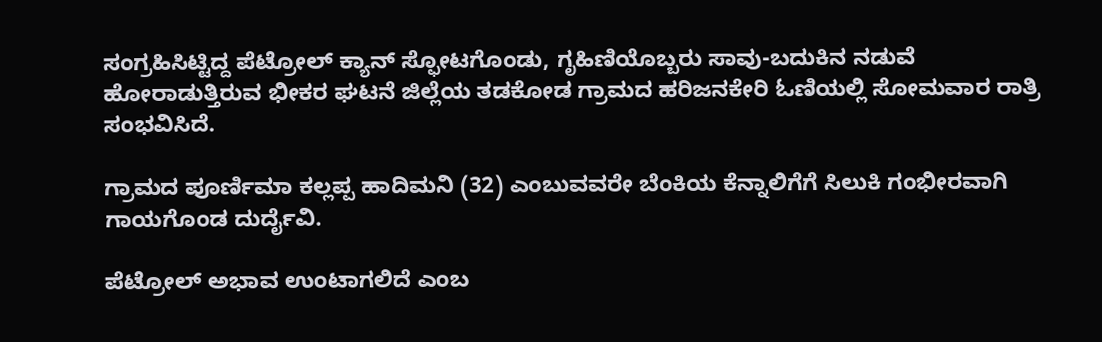ಸಂಗ್ರಹಿಸಿಟ್ಟಿದ್ದ ಪೆಟ್ರೋಲ್ ಕ್ಯಾನ್ ಸ್ಫೋಟಗೊಂಡು, ಗೃಹಿಣಿಯೊಬ್ಬರು ಸಾವು-ಬದುಕಿನ ನಡುವೆ ಹೋರಾಡುತ್ತಿರುವ ಭೀಕರ ಘಟನೆ ಜಿಲ್ಲೆಯ ತಡಕೋಡ ಗ್ರಾಮದ ಹರಿಜನಕೇರಿ ಓಣಿಯಲ್ಲಿ ಸೋಮವಾರ ರಾತ್ರಿ ಸಂಭವಿಸಿದೆ.

ಗ್ರಾಮದ ಪೂರ್ಣಿಮಾ ಕಲ್ಲಪ್ಪ ಹಾದಿಮನಿ (32) ಎಂಬುವವರೇ ಬೆಂಕಿಯ ಕೆನ್ನಾಲಿಗೆಗೆ ಸಿಲುಕಿ ಗಂಭೀರವಾಗಿ ಗಾಯಗೊಂಡ ದುರ್ದೈವಿ.

ಪೆಟ್ರೋಲ್ ಅಭಾವ ಉಂಟಾಗಲಿದೆ ಎಂಬ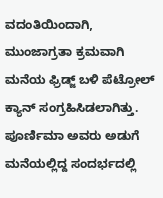ವದಂತಿಯಿಂದಾಗಿ, ಮುಂಜಾಗ್ರತಾ ಕ್ರಮವಾಗಿ ಮನೆಯ ಫ್ರಿಡ್ಜ್ ಬಳಿ ಪೆಟ್ರೋಲ್ ಕ್ಯಾನ್ ಸಂಗ್ರಹಿಸಿಡಲಾಗಿತ್ತು. ಪೂರ್ಣಿಮಾ ಅವರು ಅಡುಗೆ ಮನೆಯಲ್ಲಿದ್ದ ಸಂದರ್ಭದಲ್ಲಿ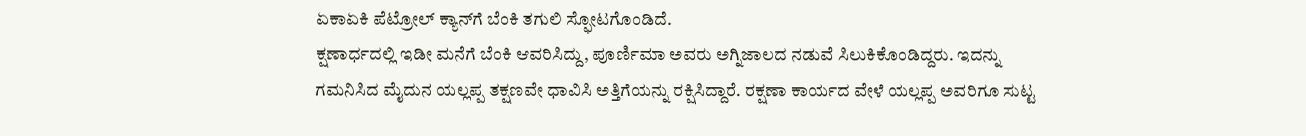ಏಕಾಏಕಿ ಪೆಟ್ರೋಲ್ ಕ್ಯಾನ್‌ಗೆ ಬೆಂಕಿ ತಗುಲಿ ಸ್ಫೋಟಗೊಂಡಿದೆ.
ಕ್ಷಣಾರ್ಧದಲ್ಲಿ ಇಡೀ ಮನೆಗೆ ಬೆಂಕಿ ಆವರಿಸಿದ್ದು, ಪೂರ್ಣಿಮಾ ಅವರು ಅಗ್ನಿಜಾಲದ ನಡುವೆ ಸಿಲುಕಿಕೊಂಡಿದ್ದರು. ಇದನ್ನು ಗಮನಿಸಿದ ಮೈದುನ ಯಲ್ಲಪ್ಪ ತಕ್ಷಣವೇ ಧಾವಿಸಿ ಅತ್ತಿಗೆಯನ್ನು ರಕ್ಷಿಸಿದ್ದಾರೆ. ರಕ್ಷಣಾ ಕಾರ್ಯದ ವೇಳೆ ಯಲ್ಲಪ್ಪ ಅವರಿಗೂ ಸುಟ್ಟ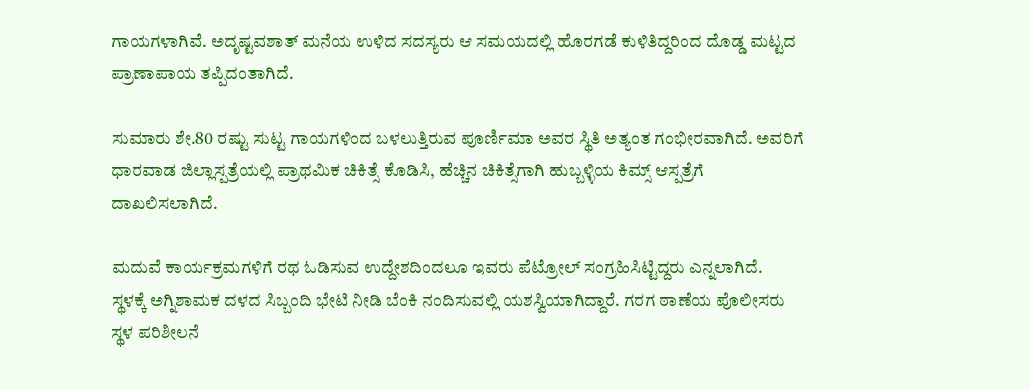ಗಾಯಗಳಾಗಿವೆ. ಅದೃಷ್ಟವಶಾತ್ ಮನೆಯ ಉಳಿದ ಸದಸ್ಯರು ಆ ಸಮಯದಲ್ಲಿ ಹೊರಗಡೆ ಕುಳಿತಿದ್ದರಿಂದ ದೊಡ್ಡ ಮಟ್ಟದ ಪ್ರಾಣಾಪಾಯ ತಪ್ಪಿದಂತಾಗಿದೆ.

ಸುಮಾರು ಶೇ.80 ರಷ್ಟು ಸುಟ್ಟ ಗಾಯಗಳಿಂದ ಬಳಲುತ್ತಿರುವ ಪೂರ್ಣಿಮಾ ಅವರ ಸ್ಥಿತಿ ಅತ್ಯಂತ ಗಂಭೀರವಾಗಿದೆ. ಅವರಿಗೆ ಧಾರವಾಡ ಜಿಲ್ಲಾಸ್ಪತ್ರೆಯಲ್ಲಿ ಪ್ರಾಥಮಿಕ ಚಿಕಿತ್ಸೆ ಕೊಡಿಸಿ, ಹೆಚ್ಚಿನ ಚಿಕಿತ್ಸೆಗಾಗಿ ಹುಬ್ಬಳ್ಳಿಯ ಕಿಮ್ಸ್ ಆಸ್ಪತ್ರೆಗೆ ದಾಖಲಿಸಲಾಗಿದೆ.

ಮದುವೆ ಕಾರ್ಯಕ್ರಮಗಳಿಗೆ ರಥ ಓಡಿಸುವ ಉದ್ದೇಶದಿಂದಲೂ ಇವರು ಪೆಟ್ರೋಲ್ ಸಂಗ್ರಹಿಸಿಟ್ಟಿದ್ದರು ಎನ್ನಲಾಗಿದೆ.
ಸ್ಥಳಕ್ಕೆ ಅಗ್ನಿಶಾಮಕ ದಳದ ಸಿಬ್ಬಂದಿ ಭೇಟಿ ನೀಡಿ ಬೆಂಕಿ ನಂದಿಸುವಲ್ಲಿ ಯಶಸ್ವಿಯಾಗಿದ್ದಾರೆ. ಗರಗ ಠಾಣೆಯ ಪೊಲೀಸರು ಸ್ಥಳ ಪರಿಶೀಲನೆ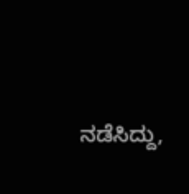ನಡೆಸಿದ್ದು,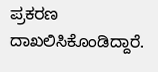ಪ್ರಕರಣ ದಾಖಲಿಸಿಕೊಂಡಿದ್ದಾರೆ.